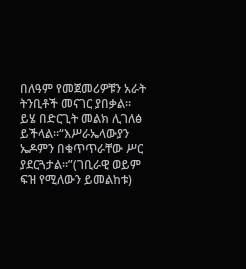በለዓም የመጀመሪዎቹን አራት ትንቢቶች መናገር ያበቃል፡፡
ይሄ በድርጊት መልክ ሊገለፅ ይችላል፡፡“እሥራኤላውያን ኤዶምን በቁጥጥራቸው ሥር ያደርጓታል፡፡”(ገቢራዊ ወይም ፍዝ የሚለውን ይመልከቱ)